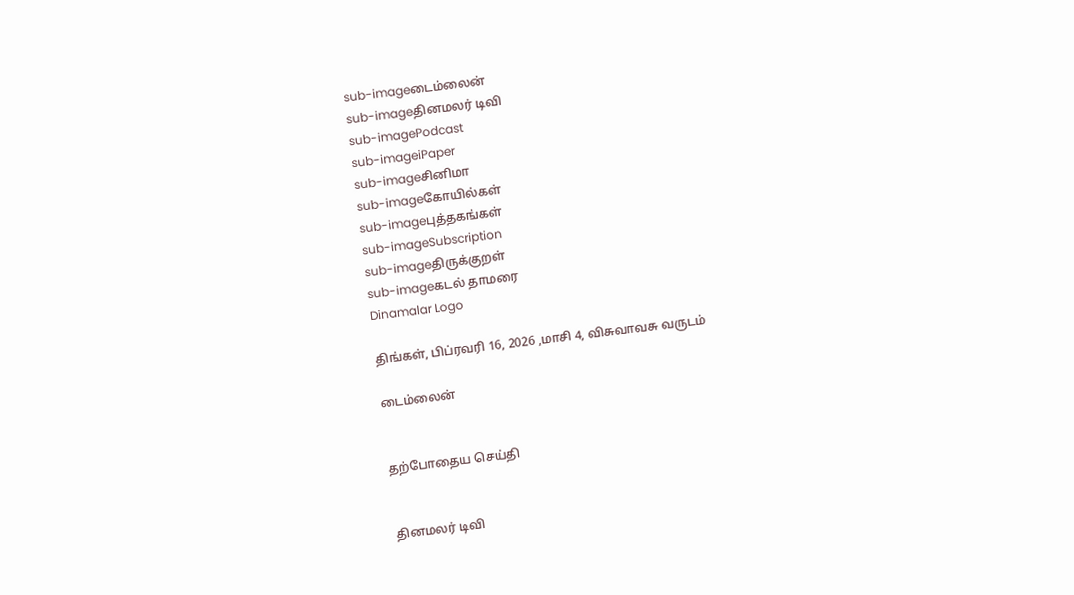sub-imageடைம்லைன்
sub-imageதினமலர் டிவி
sub-imagePodcast
sub-imageiPaper
sub-imageசினிமா
sub-imageகோயில்கள்
sub-imageபுத்தகங்கள்
sub-imageSubscription
sub-imageதிருக்குறள்
sub-imageகடல் தாமரை
Dinamalar Logo

திங்கள், பிப்ரவரி 16, 2026 ,மாசி 4, விசுவாவசு வருடம்

டைம்லைன்


தற்போதைய செய்தி


தினமலர் டிவி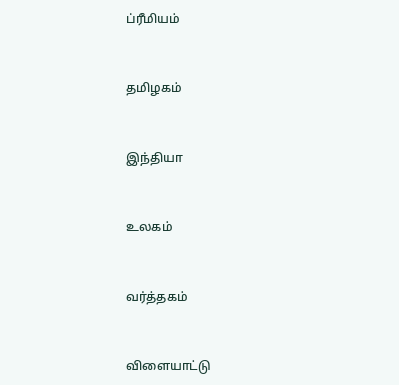ப்ரீமியம்


தமிழகம்


இந்தியா


உலகம்


வர்த்தகம்


விளையாட்டு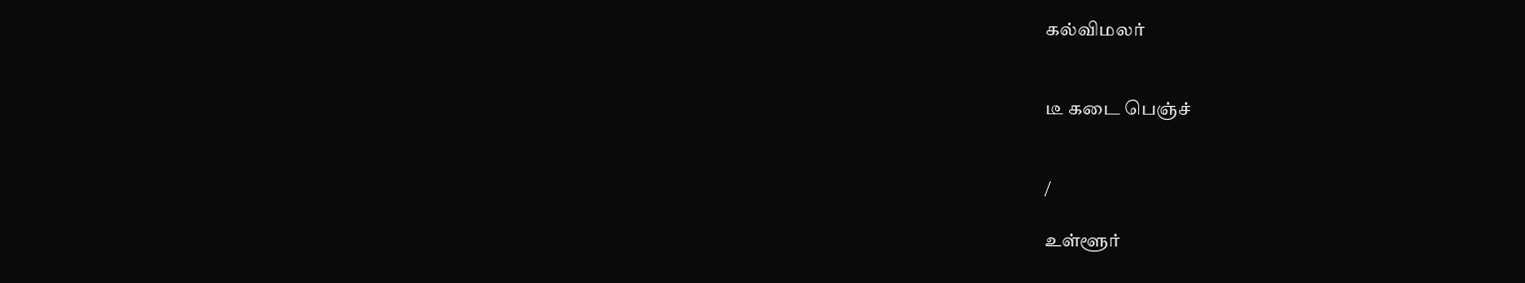கல்விமலர்


டீ கடை பெஞ்ச்


/

உள்ளூர்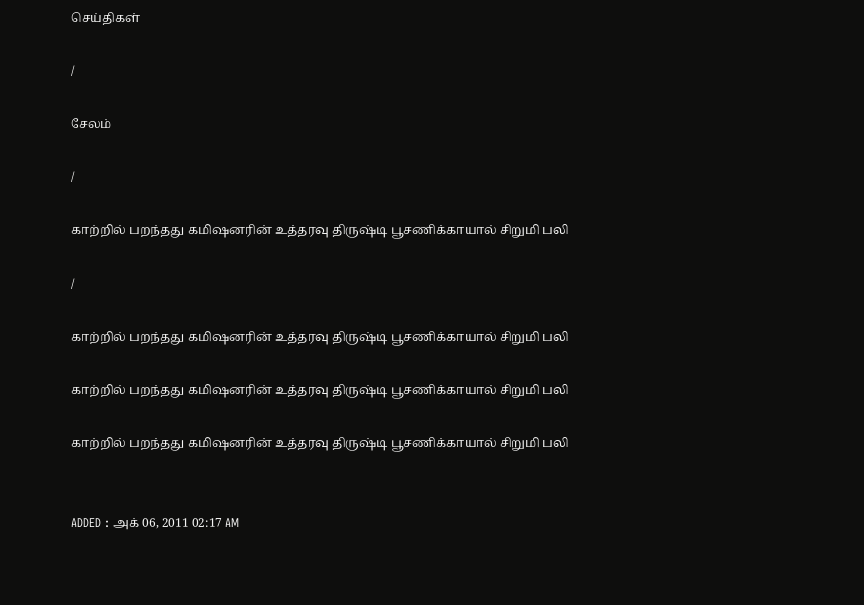செய்திகள்

/

சேலம்

/

காற்றில் பறந்தது கமிஷனரின் உத்தரவு திருஷ்டி பூசணிக்காயால் சிறுமி பலி

/

காற்றில் பறந்தது கமிஷனரின் உத்தரவு திருஷ்டி பூசணிக்காயால் சிறுமி பலி

காற்றில் பறந்தது கமிஷனரின் உத்தரவு திருஷ்டி பூசணிக்காயால் சிறுமி பலி

காற்றில் பறந்தது கமிஷனரின் உத்தரவு திருஷ்டி பூசணிக்காயால் சிறுமி பலி


ADDED : அக் 06, 2011 02:17 AM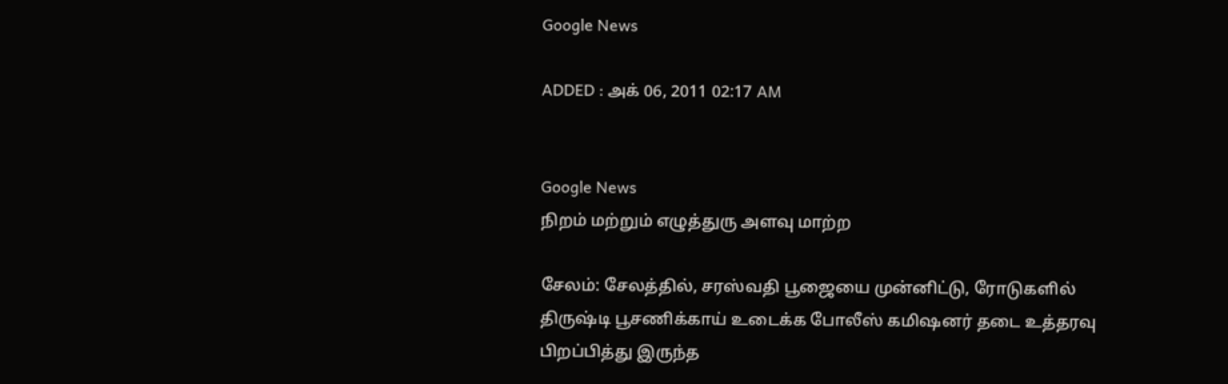Google News

ADDED : அக் 06, 2011 02:17 AM


Google News
நிறம் மற்றும் எழுத்துரு அளவு மாற்ற

சேலம்: சேலத்தில், சரஸ்வதி பூஜையை முன்னிட்டு, ரோடுகளில் திருஷ்டி பூசணிக்காய் உடைக்க போலீஸ் கமிஷனர் தடை உத்தரவு பிறப்பித்து இருந்த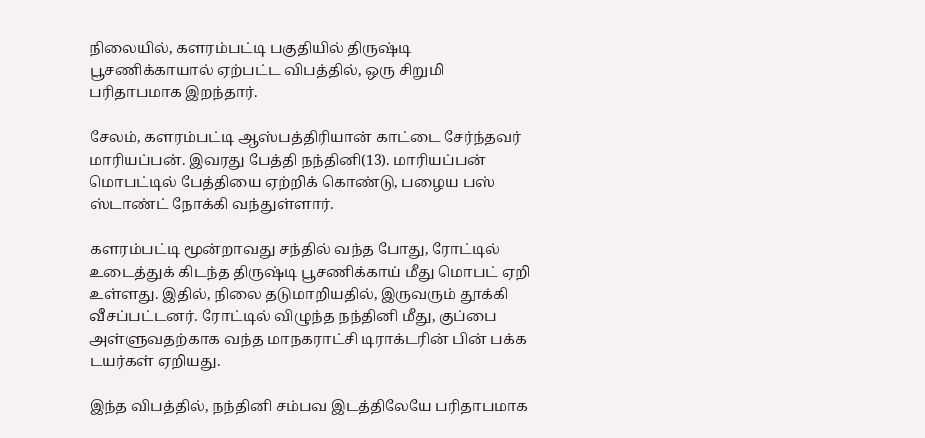நிலையில், களரம்பட்டி பகுதியில் திருஷ்டி பூசணிக்காயால் ஏற்பட்ட விபத்தில், ஒரு சிறுமி பரிதாபமாக இறந்தார்.

சேலம், களரம்பட்டி ஆஸ்பத்திரியான் காட்டை சேர்ந்தவர் மாரியப்பன். இவரது பேத்தி நந்தினி(13). மாரியப்பன் மொபட்டில் பேத்தியை ஏற்றிக் கொண்டு, பழைய பஸ் ஸ்டாண்ட் நோக்கி வந்துள்ளார்.

களரம்பட்டி மூன்றாவது சந்தில் வந்த போது, ரோட்டில் உடைத்துக் கிடந்த திருஷ்டி பூசணிக்காய் மீது மொபட் ஏறி உள்ளது. இதில், நிலை தடுமாறியதில், இருவரும் தூக்கி வீசப்பட்டனர். ரோட்டில் விழுந்த நந்தினி மீது, குப்பை அள்ளுவதற்காக வந்த மாநகராட்சி டிராக்டரின் பின் பக்க டயர்கள் ஏறியது.

இந்த விபத்தில், நந்தினி சம்பவ இடத்திலேயே பரிதாபமாக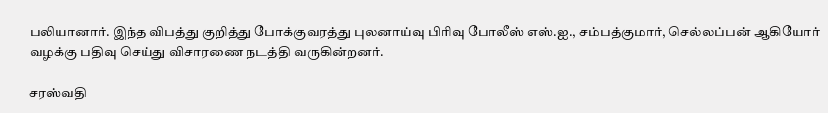பலியானார். இந்த விபத்து குறித்து போக்குவரத்து புலனாய்வு பிரிவு போலீஸ் எஸ்.ஐ., சம்பத்குமார், செல்லப்பன் ஆகியோர் வழக்கு பதிவு செய்து விசாரணை நடத்தி வருகின்றனர்.

சரஸ்வதி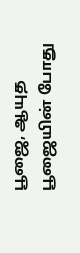பூஜை, ஆயுத பூஜையின் போது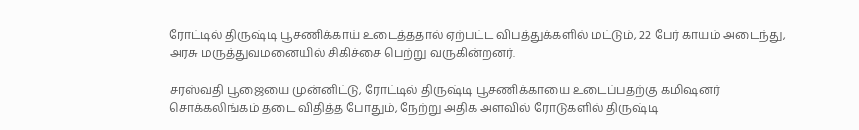ரோட்டில் திருஷ்டி பூசணிக்காய் உடைத்ததால் ஏற்பட்ட விபத்துக்களில் மட்டும், 22 பேர் காயம் அடைந்து, அரசு மருத்துவமனையில் சிகிச்சை பெற்று வருகின்றனர்.

சரஸ்வதி பூஜையை முன்னிட்டு, ரோட்டில் திருஷ்டி பூசணிக்காயை உடைப்பதற்கு கமிஷனர் சொக்கலிங்கம் தடை விதித்த போதும், நேற்று அதிக அளவில் ரோடுகளில் திருஷ்டி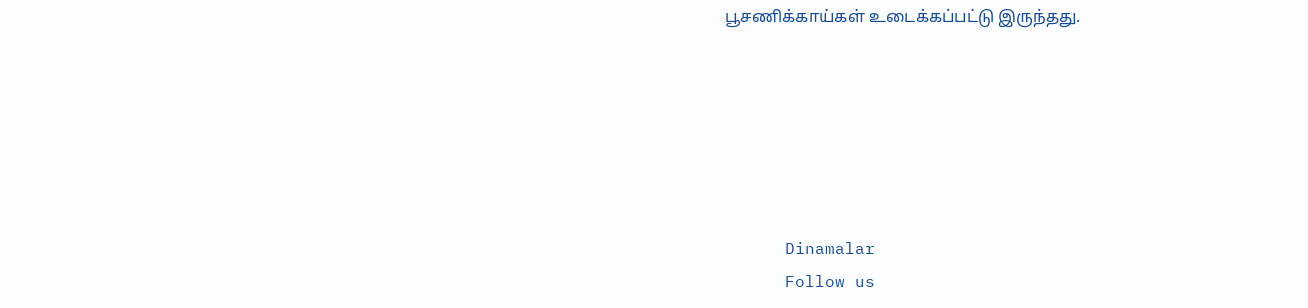பூசணிக்காய்கள் உடைக்கப்பட்டு இருந்தது.






      Dinamalar
      Follow us